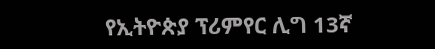የኢትዮጵያ ፕሪምየር ሊግ 13ኛ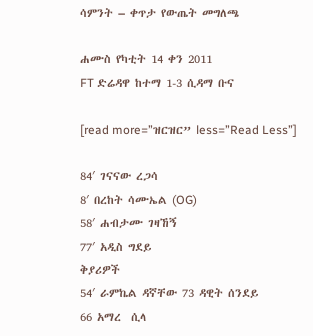ሳምንት – ቀጥታ የውጤት መግለጫ

ሐሙስ የካቲት 14 ቀን 2011
FT ድሬዳዋ ከተማ 1-3 ሲዳማ ቡና

[read more=”ዝርዝር” less=”Read Less”]

84′ ገናናው ረጋሳ
8′ በረከት ሳሙኤል (OG)
58′ ሐብታሙ ገዛኸኝ
77′ አዲስ ግደይ
ቅያሪዎች
54′ ራምኬል ዳኛቸው 73 ዳዊት ሰንደይ
66 አማረ  ሲላ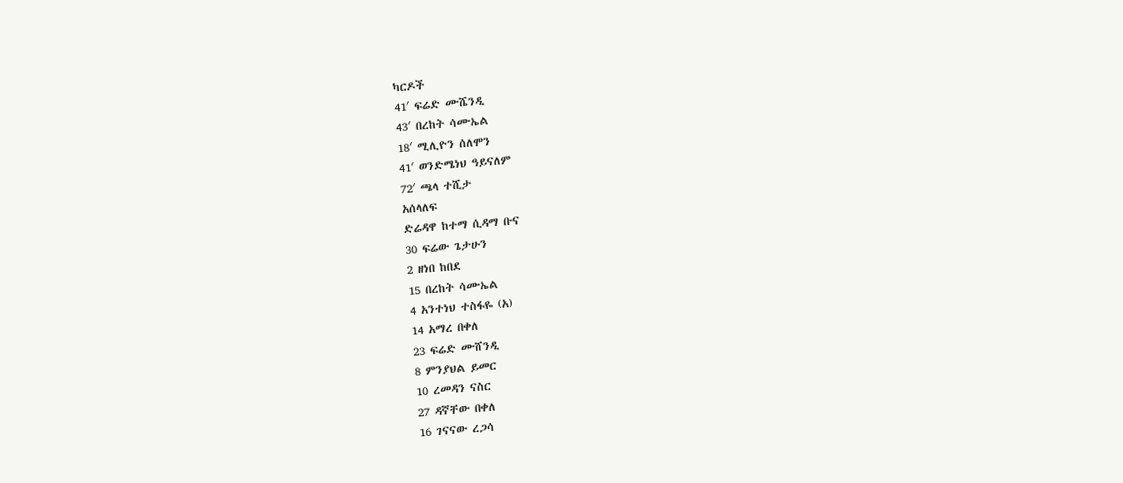ካርዶች
41′ ፍሬድ ሙሼንዲ
43′ በረከት ሳሙኤል
18′ ሚሊዮን ሰለሞን
41′ ወንድሜነህ ዓይናለም
72′ ጫላ ተሺታ
አሰላለፍ
ድሬዳዋ ከተማ ሲዳማ ቡና
30 ፍሬው ጌታሁን
2 ዘነበ ከበደ
15 በረከት ሳሙኤል
4 አንተነህ ተስፋዬ (አ)
14 አማረ በቀለ
23 ፍሬድ ሙሸንዲ
8 ምንያህል ይመር
10 ረመዳን ናስር
27 ዳኛቸው በቀለ
16 ገናናው ረጋሳ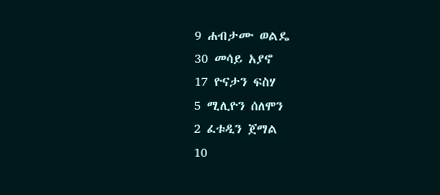9 ሐብታሙ ወልዴ
30 መሳይ አያኖ
17 ዮናታን ፍስሃ
5 ሚሊዮን ሰለሞን
2 ፈቱዲን ጀማል
10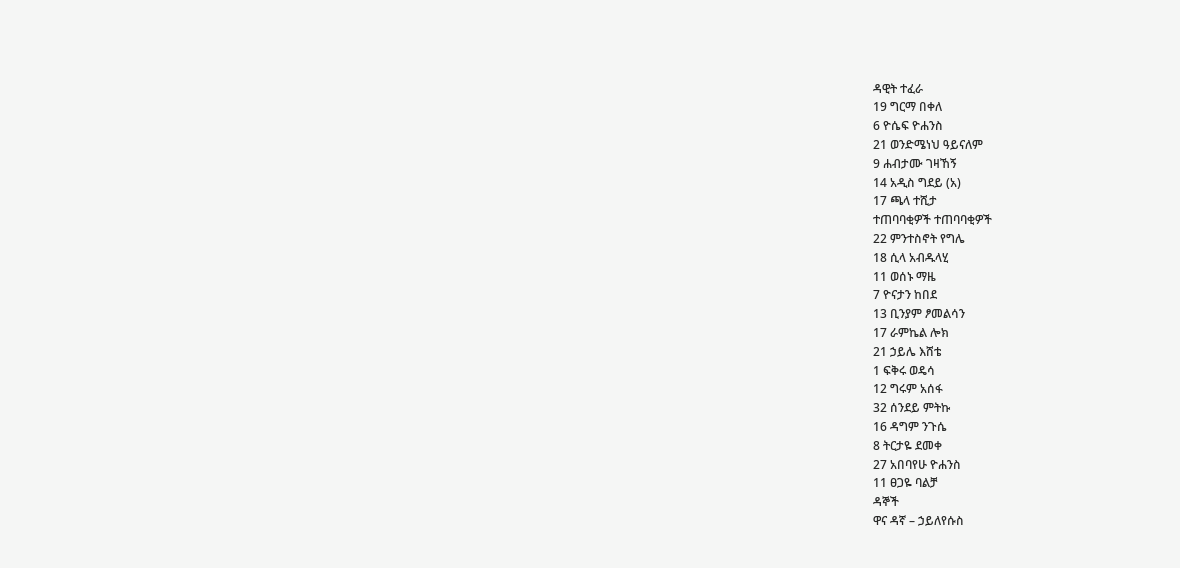ዳዊት ተፈራ
19 ግርማ በቀለ
6 ዮሴፍ ዮሐንስ
21 ወንድሜነህ ዓይናለም
9 ሐብታሙ ገዛኸኝ
14 አዲስ ግደይ (አ)
17 ጫላ ተሺታ
ተጠባባቂዎች ተጠባባቂዎች
22 ምንተስኖት የግሌ
18 ሲላ አብዱላሂ
11 ወሰኑ ማዜ
7 ዮናታን ከበደ
13 ቢንያም ፆመልሳን
17 ራምኬል ሎክ
21 ኃይሌ እሸቴ
1 ፍቅሩ ወዴሳ
12 ግሩም አሰፋ
32 ሰንደይ ምትኩ
16 ዳግም ንጉሴ
8 ትርታዬ ደመቀ
27 አበባየሁ ዮሐንስ
11 ፀጋዬ ባልቻ
ዳኞች
ዋና ዳኛ – ኃይለየሱስ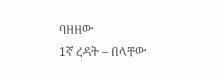ባዘዘው
1ኛ ረዳት – በላቸው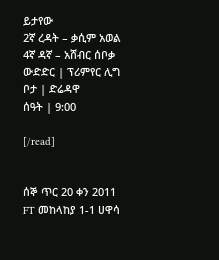ይታየው
2ኛ ረዳት – ቃሲም አወል
4ኛ ዳኛ – አሸብር ሰቦቃ
ውድድር | ፕሪምየር ሊግ
ቦታ | ድሬዳዋ
ሰዓት | 9:00

[/read]


ሰኞ ጥር 20 ቀን 2011
FT መከላከያ 1-1 ሀዋሳ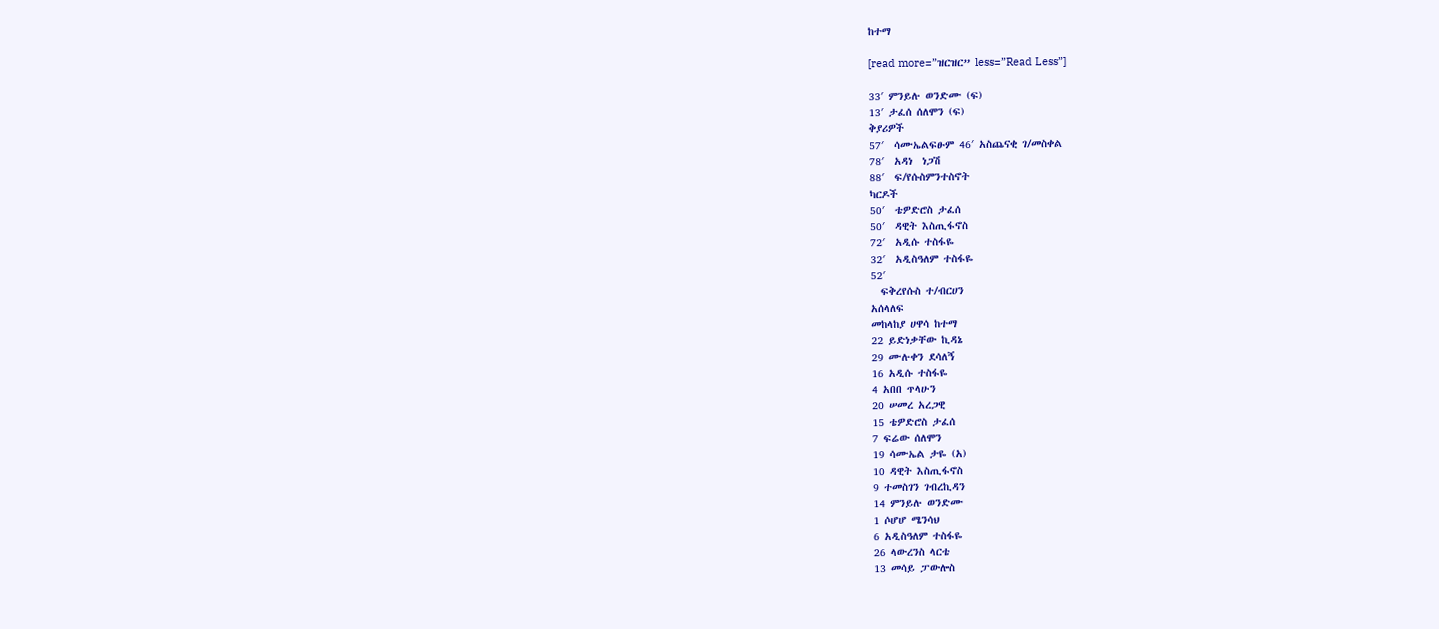ከተማ

[read more=”ዝርዝር” less=”Read Less”]

33′ ምንይሉ ወንድሙ (ፍ)
13′ ታፈሰ ሰለሞን (ፍ)
ቅያሪዎች
57′  ሳሙኤልፍፁም 46′ አስጨናቂ ገ/መስቀል
78′  አዳነ  ነጋሽ
88′  ፍ/የሱስምንተስኖት
ካርዶች
50′  ቴዎድሮስ ታፈሰ
50′  ዳዊት እስጢፋኖስ
72′  አዲሱ ተስፋዬ
32′  አዲስዓለም ተስፋዬ
52′
  ፍቅረየሱስ ተ/ብርሀን
አሰላለፍ
መከላከያ ሀዋሳ ከተማ
22 ይድነቃቸው ኪዳኔ
29 ሙሉቀን ደሳለኝ
16 አዲሱ ተስፋዬ
4 አበበ ጥላሁን
20 ሠመረ አረጋዊ
15 ቴዎድሮስ ታፈሰ
7 ፍሬው ሰለሞን
19 ሳሙኤል ታዬ (አ)
10 ዳዊት እስጢፋኖስ
9 ተመስገን ገብረኪዳን
14 ምንይሉ ወንድሙ
1 ሶሆሆ ሜንሳህ
6 አዲስዓለም ተስፋዬ
26 ላውረንስ ላርቴ
13 መሳይ ፓውሎስ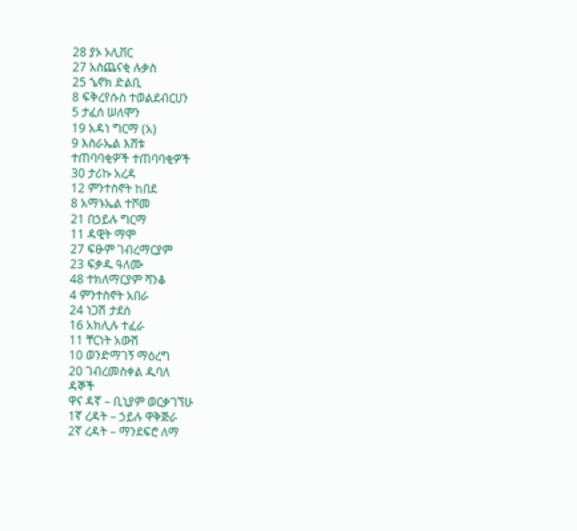28 ያኦ ኦሊቨር
27 አስጨናቂ ሉቃስ
25 ኄኖክ ድልቢ
8 ፍቅረየሱስ ተወልደብርሀን
5 ታፈሰ ሠለሞን
19 አዳነ ግርማ (አ)
9 እስራኤል እሸቱ
ተጠባባቂዎች ተጠባባቂዎች
30 ታሪኩ አረዳ
12 ምንተስኖት ከበደ
8 አማኑኤል ተሾመ
21 በኃይሉ ግርማ
11 ዳዊት ማሞ
27 ፍፁም ገብረማርያም
23 ፍቃዱ ዓለሙ
48 ተክለማርያም ሻንቆ
4 ምንተስኖት አበራ
24 ነጋሽ ታደሰ
16 አክሊሉ ተፈራ
11 ቸርነት አውሽ
10 ወንድማገኝ ማዕረግ
20 ገብረመስቀል ዱባለ
ዳኞች
ዋና ዳኛ – ቢኒያም ወርቃገኘሁ
1ኛ ረዳት – ኃይሉ ዋቅጅራ
2ኛ ረዳት – ማንደፍሮ ለማ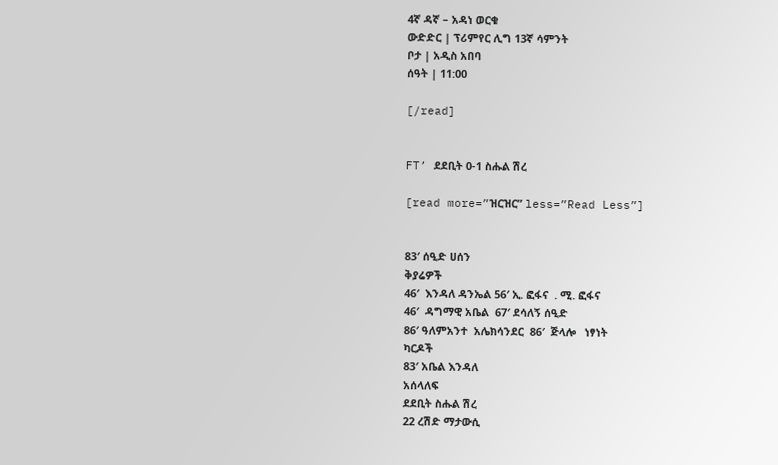4ኛ ዳኛ – አዳነ ወርቁ
ውድድር | ፕሪምየር ሊግ 13ኛ ሳምንት
ቦታ | አዲስ አበባ
ሰዓት | 11:00

[/read]


FT’ ደደቢት 0-1 ስሑል ሽረ

[read more=”ዝርዝር” less=”Read Less”]


83′ ሰዒድ ሀሰን
ቅያሬዎች
46′  እንዳለ ዳንኤል 56′ ኢ. ፎፋና  . ሚ. ፎፋና
46′  ዳግማዊ አቤል  67′ ደሳለኝ ሰዒድ
86′ ዓለምአንተ  አሌክሳንደር  86′  ጅላሎ   ነፃነት
ካርዶች
83′ አቤል እንዳለ
አሰላለፍ
ደደቢት ስሑል ሽረ
22 ረሽድ ማታውሲ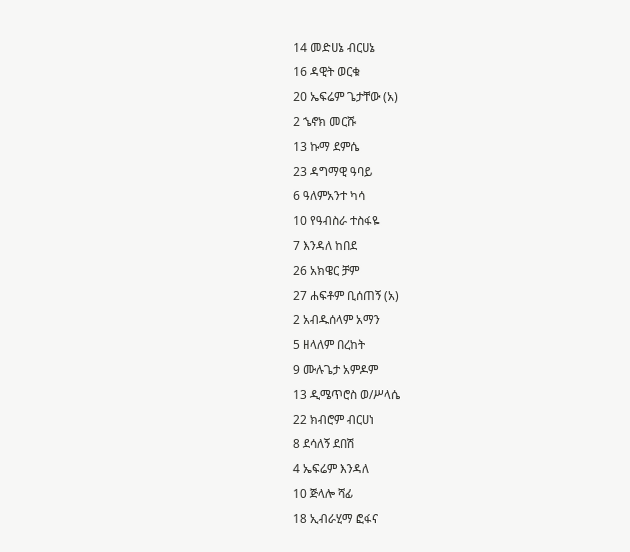14 መድሀኔ ብርሀኔ
16 ዳዊት ወርቁ
20 ኤፍሬም ጌታቸው (አ)
2 ኄኖክ መርሹ
13 ኩማ ደምሴ
23 ዳግማዊ ዓባይ
6 ዓለምአንተ ካሳ
10 የዓብስራ ተስፋዬ
7 እንዳለ ከበደ
26 አክዌር ቻም
27 ሐፍቶም ቢሰጠኝ (አ)
2 አብዱሰላም አማን
5 ዘላለም በረከት
9 ሙሉጌታ አምዶም
13 ዲሜጥሮስ ወ/ሥላሴ
22 ክብሮም ብርሀነ
8 ደሳለኝ ደበሽ
4 ኤፍሬም እንዳለ
10 ጅላሎ ሻፊ
18 ኢብራሂማ ፎፋና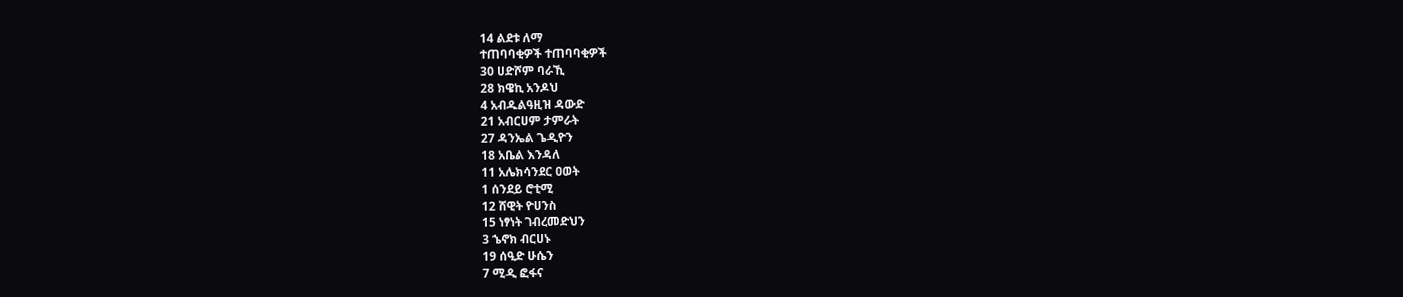14 ልደቱ ለማ
ተጠባባቂዎች ተጠባባቂዎች
30 ሀድሾም ባራኺ
28 ክዌኪ አንዶህ
4 አብዱልዓዚዝ ዳውድ
21 አብርሀም ታምራት
27 ዳንኤል ጌዲዮን
18 አቤል እንዳለ
11 አሌክሳንደር ዐወት
1 ሰንደይ ሮቲሚ
12 ሸዊት ዮሀንስ
15 ነፃነት ገብረመድህን
3 ኄኖክ ብርሀኑ
19 ሰዒድ ሁሴን
7 ሚዲ ፎፋና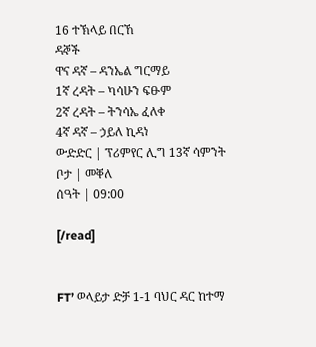16 ተኽላይ በርኸ
ዳኞች
ዋና ዳኛ – ዳንኤል ግርማይ
1ኛ ረዳት – ካሳሁን ፍፁም
2ኛ ረዳት – ትንሳኤ ፈለቀ
4ኛ ዳኛ – ኃይለ ኪዳነ
ውድድር | ፕሪምየር ሊግ 13ኛ ሳምንት
ቦታ | መቐለ
ሰዓት | 09:00

[/read]


FT’ ወላይታ ድቻ 1-1 ባህር ዳር ከተማ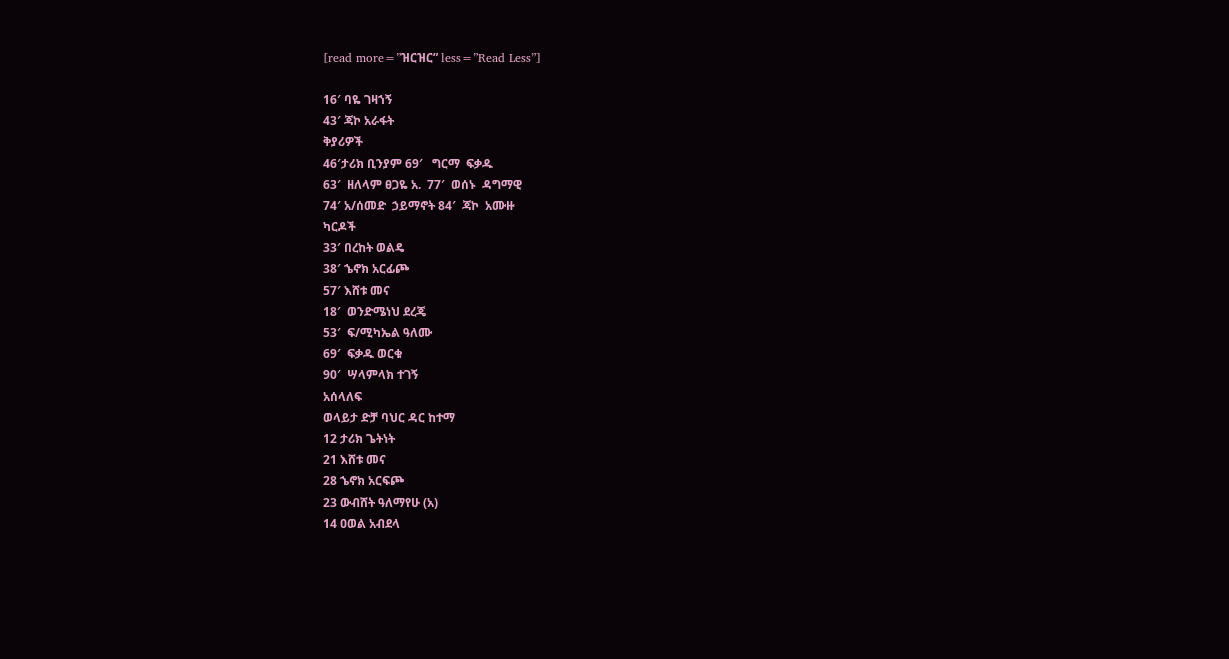[read more=”ዝርዝር” less=”Read Less”]

16′ ባዬ ገዛኀኝ
43′ ጃኮ አራፋት
ቅያሪዎች
46′ታሪክ ቢንያም 69′   ግርማ  ፍቃዱ
63′  ዘለላም ፀጋዬ አ.  77′  ወሰኑ  ዳግማዊ
74′ አ/ሰመድ  ኃይማኖት 84′  ጃኮ  አሙዙ
ካርዶች
33′ በረከት ወልዴ
38′ ኄኖክ አርፊጮ
57′ እሸቱ መና
18′  ወንድሜነህ ደረጄ
53′  ፍ/ሚካኤል ዓለሙ
69′  ፍቃዱ ወርቁ
90′  ሣላምላክ ተገኝ
አሰላለፍ
ወላይታ ድቻ ባህር ዳር ከተማ
12 ታሪክ ጌትነት
21 እሸቱ መና
28 ኄኖክ አርፍጮ
23 ውብሸት ዓለማየሁ (አ)
14 ዐወል አብደላ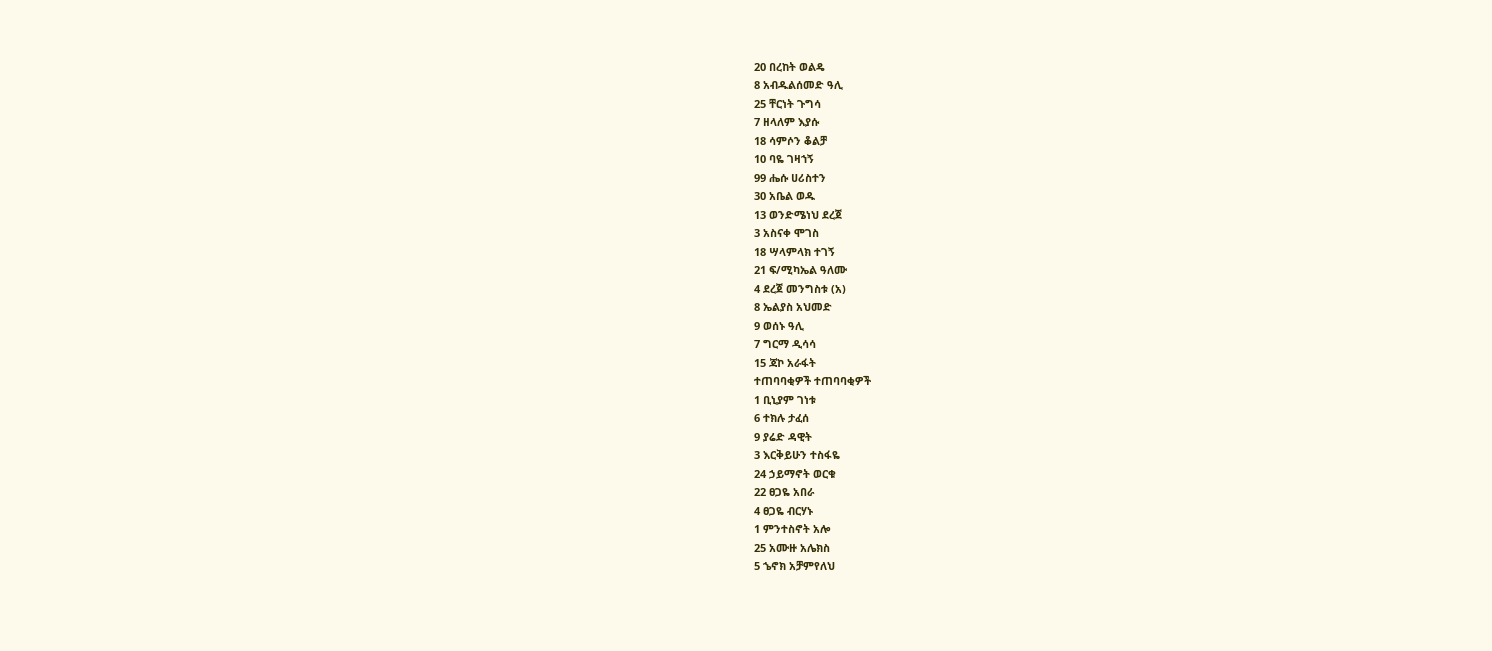20 በረከት ወልዴ
8 አብዱልሰመድ ዓሊ
25 ቸርነት ጉግሳ
7 ዘላለም እያሱ
18 ሳምሶን ቆልቻ
10 ባዬ ገዛኀኝ
99 ሔሱ ሀሪስተን
30 አቤል ወዱ
13 ወንድሜነህ ደረጀ
3 አስናቀ ሞገስ
18 ሣላምላክ ተገኝ
21 ፍ/ሚካኤል ዓለሙ
4 ደረጀ መንግስቱ (አ)
8 ኤልያስ አህመድ
9 ወሰኑ ዓሊ
7 ግርማ ዲሳሳ
15 ጃኮ አራፋት
ተጠባባቂዎች ተጠባባቂዎች
1 ቢኒያም ገነቱ
6 ተክሉ ታፈሰ
9 ያሬድ ዳዊት
3 እርቅይሁን ተስፋዬ
24 ኃይማኖት ወርቁ
22 ፀጋዬ አበራ
4 ፀጋዬ ብርሃኑ
1 ምንተስኖት አሎ
25 አሙዙ አሌክስ
5 ኄኖክ አቻምየለህ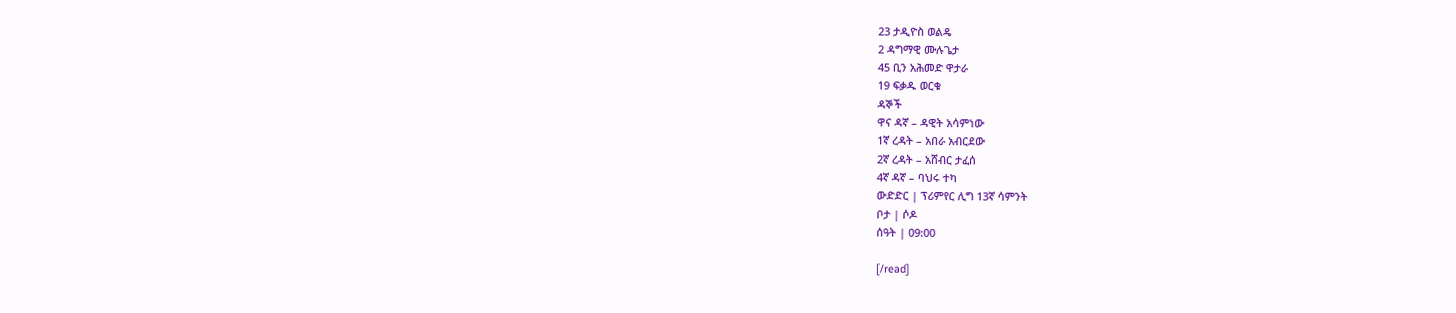23 ታዲዮስ ወልዴ
2 ዳግማዊ ሙሉጌታ
45 ቢን አሕመድ ዋታራ
19 ፍቃዱ ወርቁ
ዳኞች
ዋና ዳኛ – ዳዊት አሳምነው
1ኛ ረዳት – አበራ አብርደው
2ኛ ረዳት – አሸብር ታፈሰ
4ኛ ዳኛ – ባህሩ ተካ
ውድድር | ፕሪምየር ሊግ 13ኛ ሳምንት
ቦታ | ሶዶ
ሰዓት | 09:00

[/read]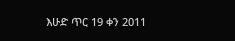እሁድ ጥር 19 ቀን 2011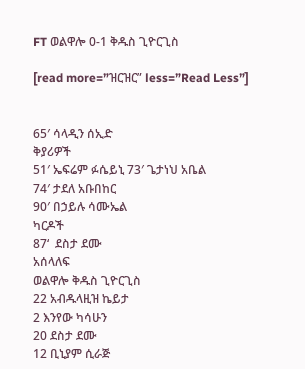FT ወልዋሎ 0-1 ቅዱስ ጊዮርጊስ

[read more=”ዝርዝር” less=”Read Less”]


65′ ሳላዲን ሰኢድ
ቅያሪዎች
51′ ኤፍሬም ፉሴይኒ 73′ ጌታነህ አቤል
74′ ታደለ አቡበከር
90′ በኃይሉ ሳሙኤል
ካርዶች
87‘  ደስታ ደሙ
አሰላለፍ
ወልዋሎ ቅዱስ ጊዮርጊስ
22 አብዱላዚዝ ኬይታ
2 እንየው ካሳሁን
20 ደስታ ደሙ
12 ቢኒያም ሲራጅ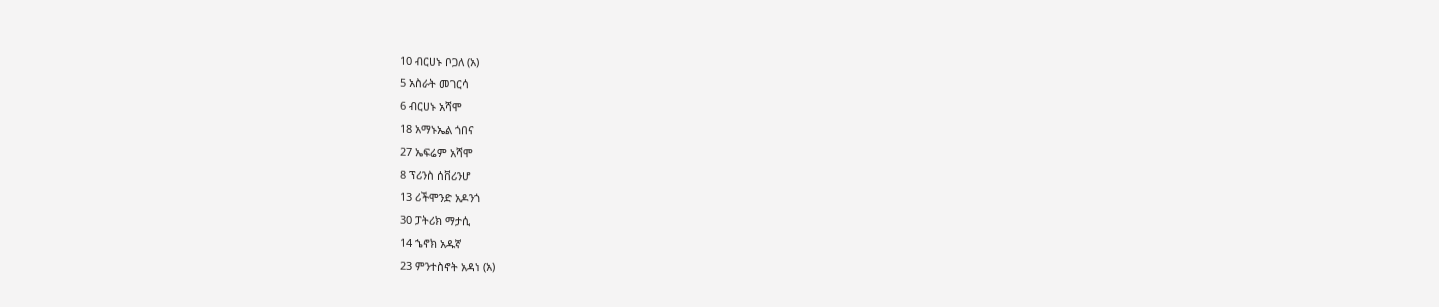10 ብርሀኑ ቦጋለ (አ)
5 አስራት መገርሳ
6 ብርሀኑ አሻሞ
18 አማኑኤል ጎበና
27 ኤፍሬም አሻሞ
8 ፕሪንስ ሰቨሪንሆ
13 ሪችሞንድ አዶንጎ
30 ፓትሪክ ማታሲ
14 ኄኖክ አዱኛ
23 ምንተስኖት አዳነ (አ)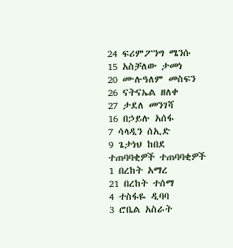24 ፍሪምፖንግ ሜንሱ
15 አስቻለው ታመነ
20 ሙሉዓለም መስፍን
26 ናትናኤል ዘለቀ
27 ታደለ መንገሻ
16 በኃይሉ አሰፋ
7 ሳላዲን ሰኢድ
9 ጌታነህ ከበደ
ተጠባባቂዎች ተጠባባቂዎች
1 በረከት አማረ
21 በረከት ተሰማ
4 ተስፋዬ ዲባባ
3 ሮቤል አስራት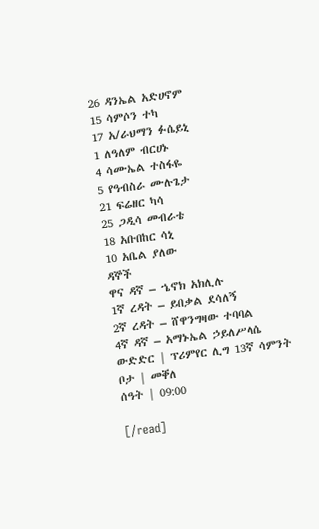26 ዳንኤል አድሀኖም
15 ሳምሶን ተካ
17 አ/ራህማን ፉሴይኒ
1 ለዓለም ብርሀኑ
4 ሳሙኤል ተስፋዬ
5 የዓብስራ ሙሉጌታ
21 ፍሬዘር ካሳ
25 ጋዲሳ መብራቴ
18 አቡበከር ሳኒ
10 አቤል ያለው
ዳኞች
ዋና ዳኛ – ኄኖክ አክሊሉ
1ኛ ረዳት – ይበቃል ደሳለኝ
2ኛ ረዳት – ሸዋንግዛው ተባባል
4ኛ ዳኛ – አማኑኤል ኃይለሥላሴ
ውድድር | ፕሪምየር ሊግ 13ኛ ሳምንት
ቦታ | መቐለ
ሰዓት | 09:00

[/read]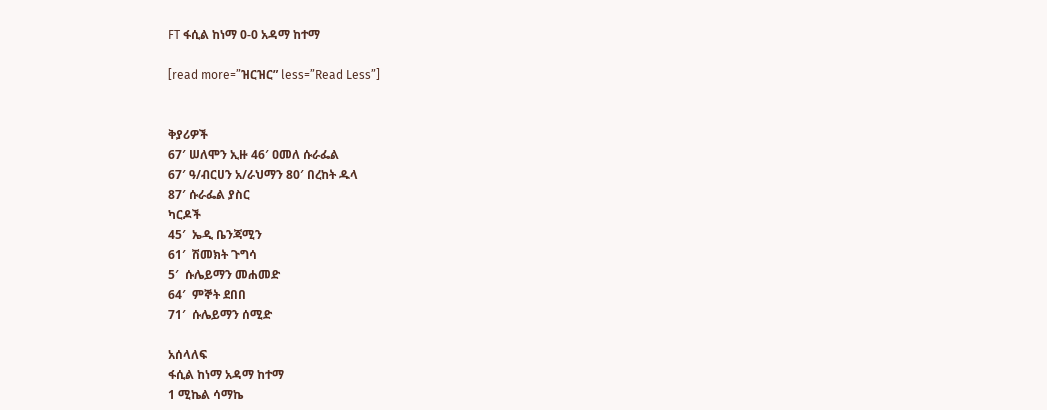FT ፋሲል ከነማ 0-0 አዳማ ከተማ

[read more=”ዝርዝር” less=”Read Less”]


ቅያሪዎች
67′ ሠለሞን ኢዙ 46′ ዐመለ ሱራፌል
67′ ዓ/ብርሀን አ/ራህማን 80′ በረከት ዱላ
87′ ሱራፌል ያስር
ካርዶች
45′  ኤዲ ቤንጃሚን
61′  ሽመክት ጉግሳ
5′  ሱሌይማን መሐመድ
64′  ምኞት ደበበ
71′  ሱሌይማን ሰሚድ

አሰላለፍ
ፋሲል ከነማ አዳማ ከተማ
1 ሚኬል ሳማኬ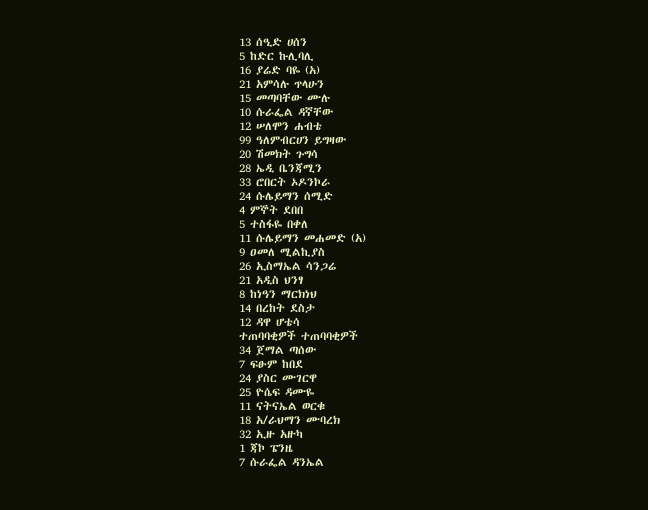13 ሰዒድ ሀሰን
5 ከድር ኩሊባሊ
16 ያሬድ ባዬ (አ)
21 አምሳሉ ጥላሁን
15 መጣባቸው ሙሉ
10 ሱራፌል ዳኛቸው
12 ሠለሞን ሐብቴ
99 ዓለምብርሀን ይግዛው
20 ሽመክት ጉግሳ
28 ኤዲ ቤንጃሚን
33 ሮበርት ኦዶንኮራ
24 ሱሌይማን ሰሚድ
4 ምኞት ደበበ
5 ተስፋዬ በቀለ
11 ሱሌይማን መሐመድ (አ)
9 ዐመለ ሚልኪያስ
26 ኢስማኤል ሳንጋሬ
21 አዲስ ህንፃ
8 ከነዓን ማርክነህ
14 በረከት ደስታ
12 ዳዋ ሆቴሳ
ተጠባባቂዎች ተጠባባቂዎች
34 ጀማል ጣሰው
7 ፍፁም ከበደ
24 ያስር ሙገርዋ
25 ዮሴፍ ዳሙዬ
11 ናትናኤል ወርቁ
18 አ/ራህማን ሙባረክ
32 ኢዙ አዙካ
1 ጃኮ ፔንዜ
7 ሱራፌል ዳንኤል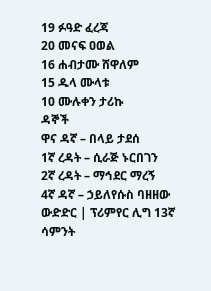19 ፉዓድ ፈረጃ
20 መናፍ ዐወል
16 ሐብታሙ ሸዋለም
15 ዱላ ሙላቱ
10 ሙሉቀን ታሪኩ
ዳኞች
ዋና ዳኛ – በላይ ታደሰ
1ኛ ረዳት – ሲራጅ ኑርበገን
2ኛ ረዳት – ማኅደር ማረኝ
4ኛ ዳኛ – ኃይለየሱስ ባዘዘው
ውድድር | ፕሪምየር ሊግ 13ኛ ሳምንት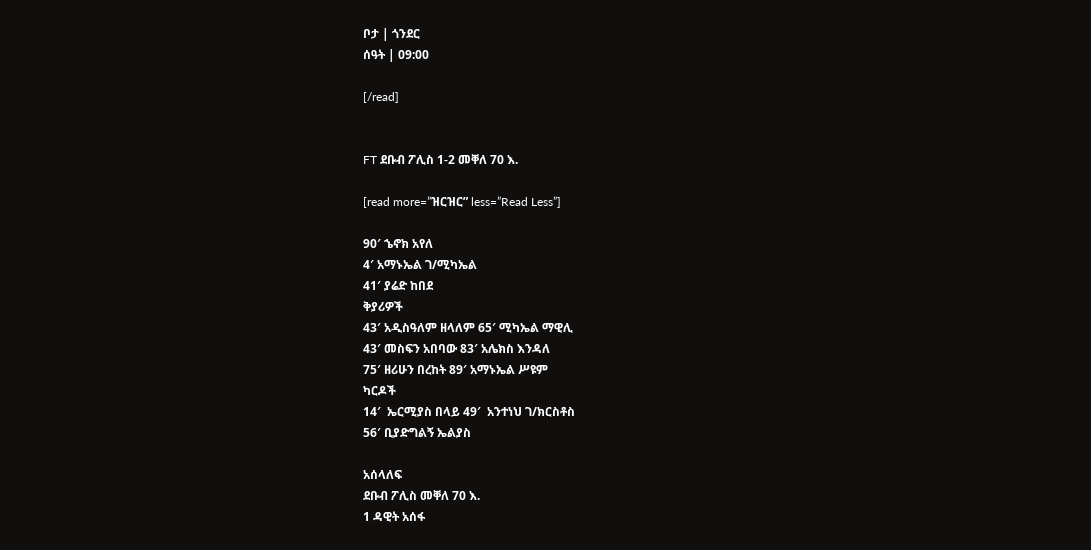ቦታ | ጎንደር
ሰዓት | 09:00

[/read]


FT ደቡብ ፖሊስ 1-2 መቐለ 70 እ.

[read more=”ዝርዝር” less=”Read Less”]

90′ ኄኖክ አየለ
4′ አማኑኤል ገ/ሚካኤል
41′ ያሬድ ከበደ
ቅያሪዎች
43′ አዲስዓለም ዘላለም 65′ ሚካኤል ማዊሊ
43′ መስፍን አበባው 83′ አሌክስ እንዳለ
75′ ዘሪሁን በረከት 89′ አማኑኤል ሥዩም
ካርዶች
14′  ኤርሚያስ በላይ 49′  አንተነህ ገ/ክርስቶስ
56′ ቢያድግልኝ ኤልያስ

አሰላለፍ
ደቡብ ፖሊስ መቐለ 70 እ.
1 ዳዊት አሰፋ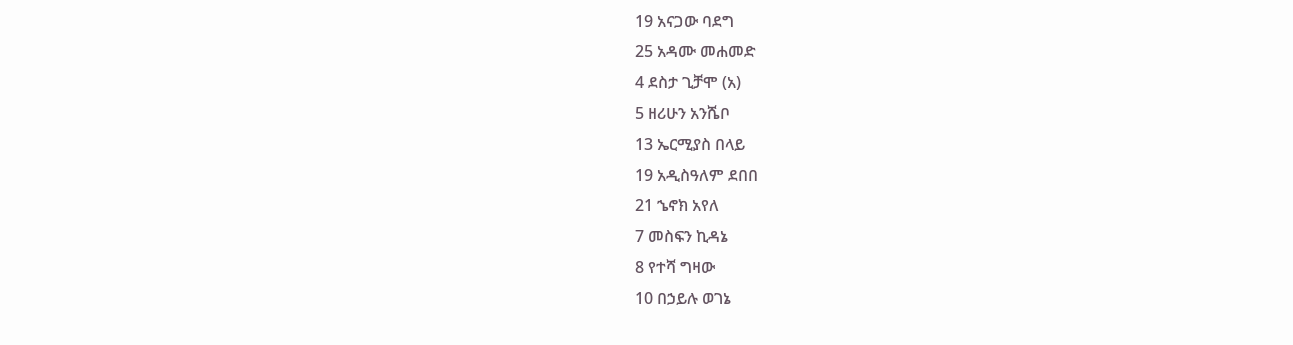19 አናጋው ባደግ
25 አዳሙ መሐመድ
4 ደስታ ጊቻሞ (አ)
5 ዘሪሁን አንሼቦ
13 ኤርሚያስ በላይ
19 አዲስዓለም ደበበ
21 ኄኖክ አየለ
7 መስፍን ኪዳኔ
8 የተሻ ግዛው
10 በኃይሉ ወገኔ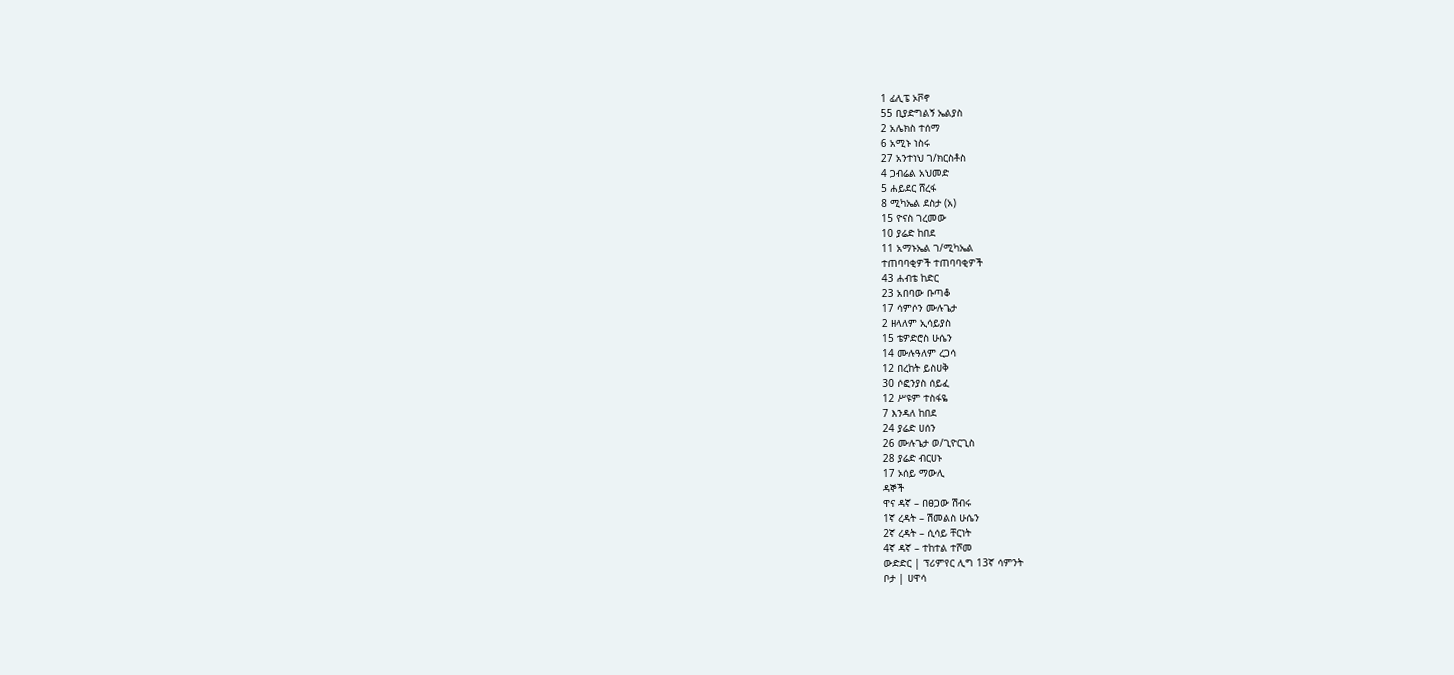1 ፊሊፔ ኦቮኖ
55 ቢያድግልኝ ኤልያስ
2 አሌክስ ተሰማ
6 አሚኑ ነስሩ
27 አንተነህ ገ/ክርስቶስ
4 ጋብሬል አህመድ
5 ሐይደር ሸረፋ
8 ሚካኤል ደስታ (አ)
15 ዮናስ ገረመው
10 ያሬድ ከበደ
11 አማኑኤል ገ/ሚካኤል
ተጠባባቂዎች ተጠባባቂዎች
43 ሐብቴ ከድር
23 አበባው ቡጣቆ
17 ሳምሶን ሙሉጌታ
2 ዘላለም ኢሳይያስ
15 ቴዎድሮስ ሁሴን
14 ሙሉዓለም ረጋሳ
12 በረከት ይስሀቅ
30 ሶፎንያስ ሰይፈ
12 ሥዩም ተስፋዬ
7 እንዳለ ከበደ
24 ያሬድ ሀሰን
26 ሙሉጌታ ወ/ጊዮርጊስ
28 ያሬድ ብርሀኑ
17 ኦሰይ ማውሊ
ዳኞች
ዋና ዳኛ – በፀጋው ሽብሩ
1ኛ ረዳት – ሽመልስ ሁሴን
2ኛ ረዳት – ሲሳይ ቸርነት
4ኛ ዳኛ – ተከተል ተሾመ
ውድድር | ፕሪምየር ሊግ 13ኛ ሳምንት
ቦታ | ሀዋሳ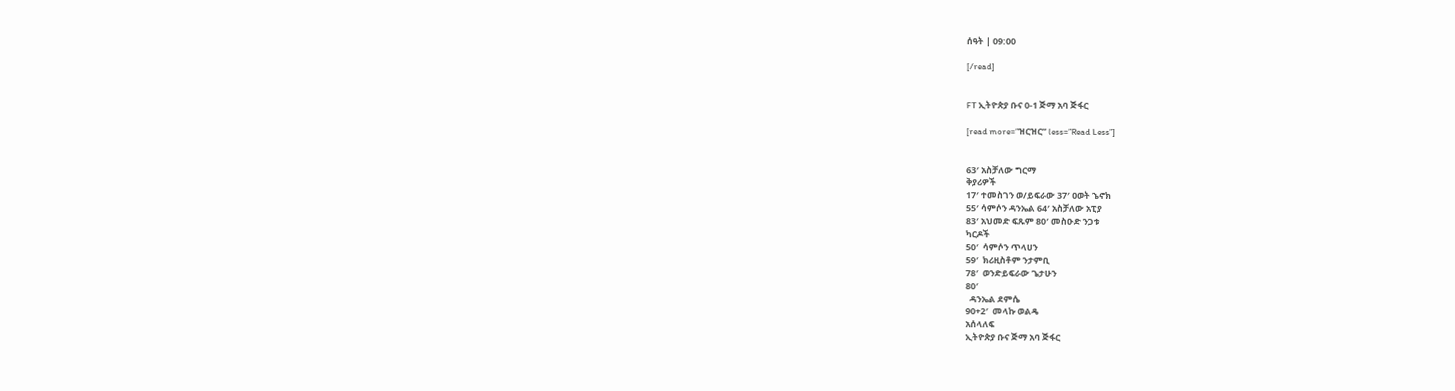ሰዓት | 09:00

[/read]


FT ኢትዮጵያ ቡና 0-1 ጅማ አባ ጅፋር

[read more=”ዝርዝር” less=”Read Less”]


63′ አስቻለው ግርማ
ቅያሪዎች
17′ ተመስገን ወ/ይፍራው 37′ ዐወት ኄኖክ
55′ ሳምሶን ዳንኤል 64′ አስቻለው አፒያ
83′ አህመድ ፍጹም 80′ መስዑድ ንጋቱ
ካርዶች
50′  ሳምሶን ጥላሀን
59′  ክሪዚስቶም ንታምቢ
78′  ወንድይፍራው ጌታሁን
80′
  ዳንኤል ደምሴ
90+2′  መላኩ ወልዴ
አሰላለፍ
ኢትዮጵያ ቡና ጅማ አባ ጅፋር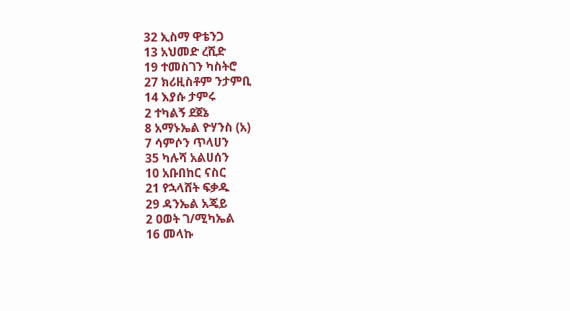32 ኢስማ ዋቴንጋ
13 አህመድ ረሺድ
19 ተመስገን ካስትሮ
27 ክሪዚስቶም ንታምቢ
14 እያሱ ታምሩ
2 ተካልኝ ደጀኔ
8 አማኑኤል ዮሃንስ (አ)
7 ሳምሶን ጥላሀን
35 ካሉሻ አልሀሰን
10 አቡበከር ናስር
21 የኋላሸት ፍቃዱ
29 ዳንኤል አጄይ
2 ዐወት ገ/ሚካኤል
16 መላኩ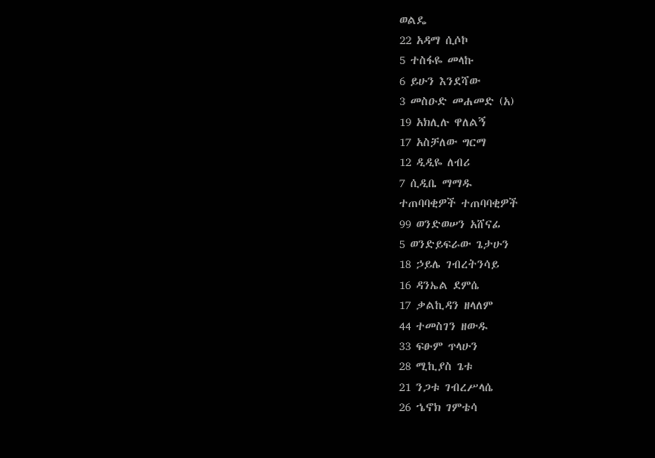ወልዴ
22 አዳማ ሲሶኮ
5 ተስፋዬ መላኩ
6 ይሁን እንደሻው
3 መስዑድ መሐመድ (አ)
19 አክሊሉ ዋለልኝ
17 አስቻለው ግርማ
12 ዲዲዬ ለብሪ
7 ሲዲቤ ማማዱ
ተጠባባቂዎች ተጠባባቂዎች
99 ወንድወሠን አሸናፊ
5 ወንድይፍራው ጌታሁን
18 ኃይሌ ገብረትንሳይ
16 ዳንኤል ደምሴ
17 ቃልኪዳን ዘላለም
44 ተመስገን ዘውዱ
33 ፍፁም ጥላሁን
28 ሚኪያስ ጌቱ
21 ንጋቱ ገብረሥላሴ
26 ኄኖክ ገምቴሳ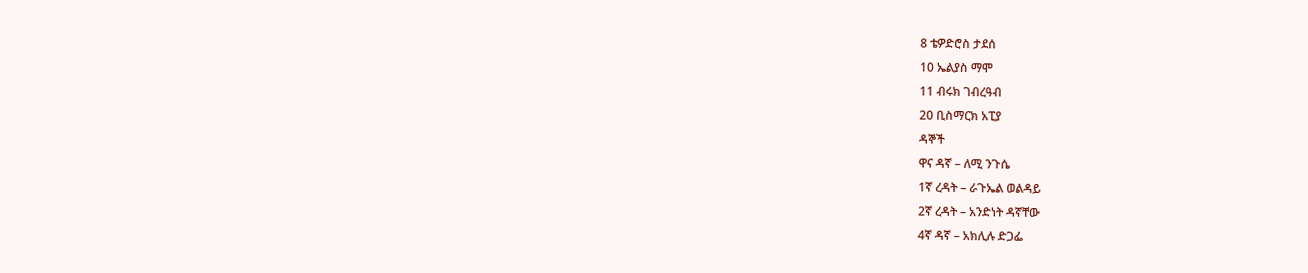8 ቴዎድሮስ ታደሰ
10 ኤልያስ ማሞ
11 ብሩክ ገብረዓብ
20 ቢስማርክ አፒያ
ዳኞች
ዋና ዳኛ – ለሚ ንጉሴ
1ኛ ረዳት – ራጉኤል ወልዳይ
2ኛ ረዳት – አንድነት ዳኛቸው
4ኛ ዳኛ – አክሊሉ ድጋፌ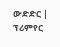ውድድር | ፕሪምየር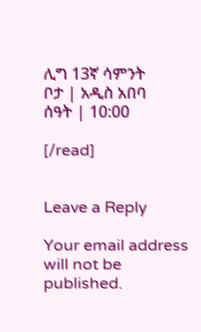ሊግ 13ኛ ሳምንት
ቦታ | አዲስ አበባ
ሰዓት | 10:00

[/read]


Leave a Reply

Your email address will not be published.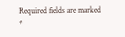Required fields are marked *